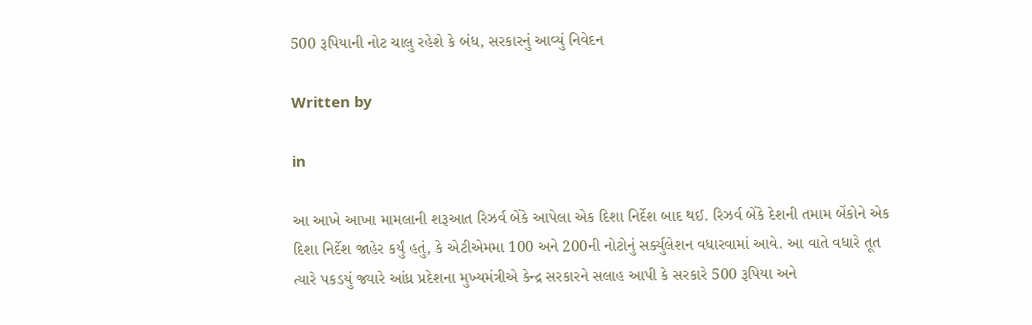500 રૂપિયાની નોટ ચાલુ રહેશે કે બંધ, સરકારનું આવ્યું નિવેદન

Written by

in

આ આખે આખા મામલાની શરૂઆત રિઝર્વ બેંકે આપેલા એક દિશા નિર્દેશ બાદ થઈ. રિઝર્વ બેંકે દેશની તમામ બેંકોને એક દિશા નિર્દેશ જાહેર કર્યું હતું, કે એટીએમમા 100 અને 200ની નોટોનું સર્ક્યુલેશન વધારવામાં આવે. આ વાતે વધારે તૂત ત્યારે પકડયું જ્યારે આંધ્ર પ્રદેશના મુખ્યમંત્રીએ કેન્દ્ર સરકારને સલાહ આપી કે સરકારે 500 રૂપિયા અને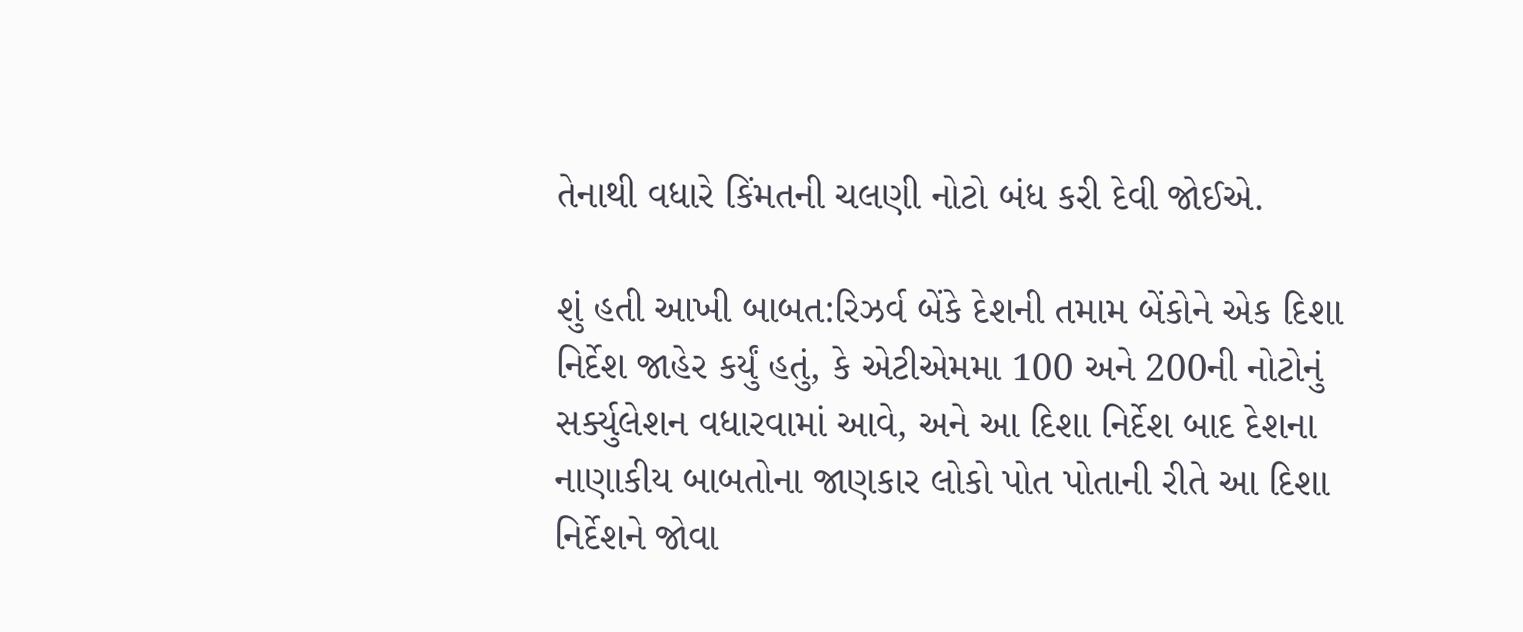તેનાથી વધારે કિંમતની ચલણી નોટો બંધ કરી દેવી જોઈએ.

શું હતી આખી બાબત:રિઝર્વ બેંકે દેશની તમામ બેંકોને એક દિશા નિર્દેશ જાહેર કર્યું હતું, કે એટીએમમા 100 અને 200ની નોટોનું સર્ક્યુલેશન વધારવામાં આવે, અને આ દિશા નિર્દેશ બાદ દેશના નાણાકીય બાબતોના જાણકાર લોકો પોત પોતાની રીતે આ દિશા નિર્દેશને જોવા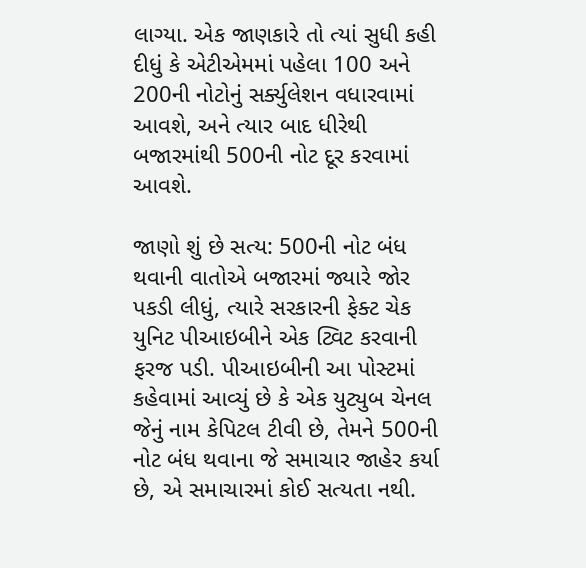લાગ્યા. એક જાણકારે તો ત્યાં સુધી કહી દીધું કે એટીએમમાં પહેલા 100 અને 200ની નોટોનું સર્ક્યુલેશન વધારવામાં આવશે, અને ત્યાર બાદ ધીરેથી બજારમાંથી 500ની નોટ દૂર કરવામાં આવશે.

જાણો શું છે સત્ય: 500ની નોટ બંધ થવાની વાતોએ બજારમાં જ્યારે જોર પકડી લીધું, ત્યારે સરકારની ફેક્ટ ચેક યુનિટ પીઆઇબીને એક ટ્વિટ કરવાની ફરજ પડી. પીઆઇબીની આ પોસ્ટમાં કહેવામાં આવ્યું છે કે એક યુટ્યુબ ચેનલ જેનું નામ કેપિટલ ટીવી છે, તેમને 500ની નોટ બંધ થવાના જે સમાચાર જાહેર કર્યા છે, એ સમાચારમાં કોઈ સત્યતા નથી.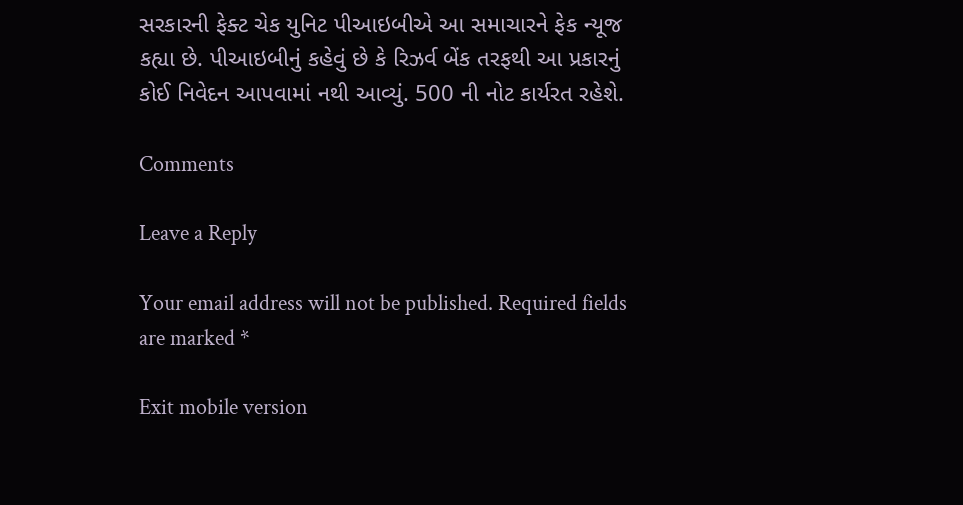સરકારની ફેક્ટ ચેક યુનિટ પીઆઇબીએ આ સમાચારને ફેક ન્યૂજ કહ્યા છે. પીઆઇબીનું કહેવું છે કે રિઝર્વ બેંક તરફથી આ પ્રકારનું કોઈ નિવેદન આપવામાં નથી આવ્યું. 500 ની નોટ કાર્યરત રહેશે.

Comments

Leave a Reply

Your email address will not be published. Required fields are marked *

Exit mobile version